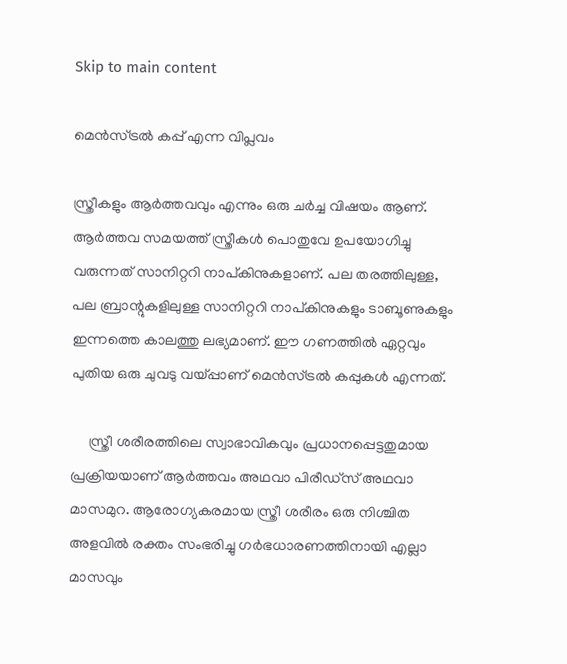Skip to main content

മെൻസ്ട്രൽ കപ്പ് എന്ന വിപ്ലവം

സ്ത്രീകളും ആർത്തവവും എന്നും ഒരു ചർച്ച വിഷയം ആണ്. ആര്‍ത്തവ സമയത്ത് സ്ത്രീകള്‍ പൊതുവേ ഉപയോഗിച്ചു വരുന്നത് സാനിറ്ററി നാപ്കിനുകളാണ്. പല തരത്തിലുള്ള, പല ബ്രാന്റുകളിലുള്ള സാനിറ്ററി നാപ്കിനുകളും ടാബൂണുകളും ഇന്നത്തെ കാലത്തു ലഭ്യമാണ്. ഈ ഗണത്തില്‍ ഏറ്റവും പുതിയ ഒരു ചുവടു വയ്പ്പാണ് മെന്‍സ്ട്രല്‍ കപ്പുകള്‍ എന്നത്.

     സ്ത്രീ ശരീരത്തിലെ സ്വാഭാവികവും പ്രധാനപ്പെട്ടതുമായ പ്രക്രിയയാണ് ആര്‍ത്തവം അഥവാ പിരീഡ്‌സ് അഥവാ മാസമുറ. ആരോഗ്യകരമായ സ്ത്രീ ശരീരം ഒരു നിശ്ചിത അളവില്‍ രക്തം സംഭരിച്ചു ഗര്‍ഭധാരണത്തിനായി എല്ലാ മാസവും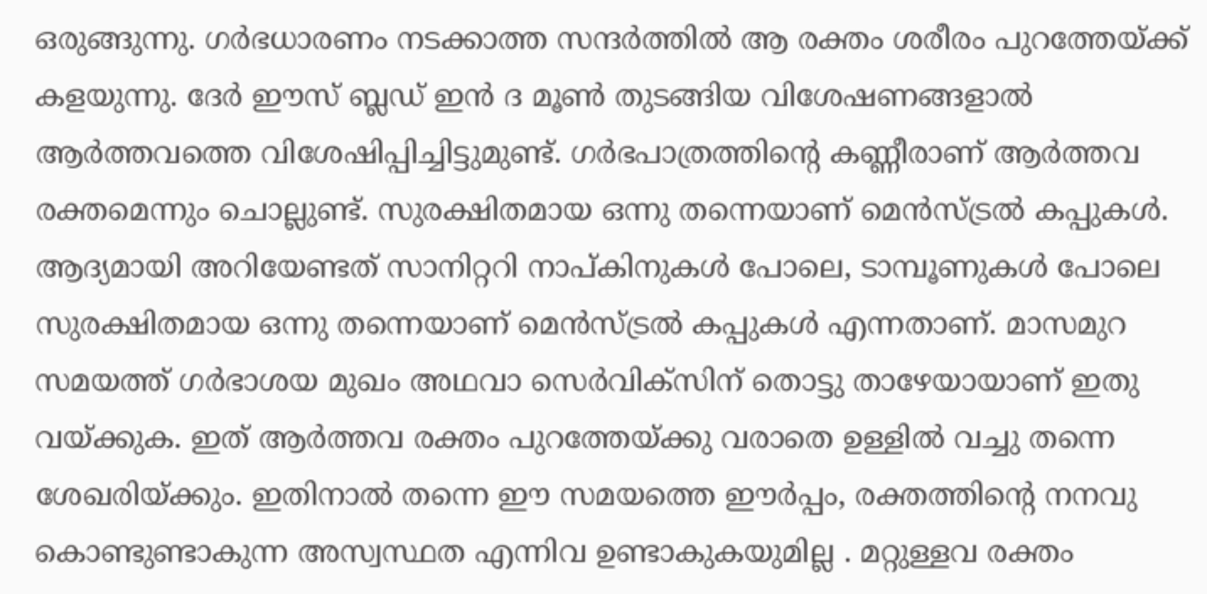ഒരുങ്ങുന്നു. ഗര്‍ഭധാരണം നടക്കാത്ത സന്ദര്‍ത്തില്‍ ആ രക്തം ശരീരം പുറത്തേയ്ക്ക് കളയുന്നു. ദേര്‍ ഈസ് ബ്ലഡ് ഇന്‍ ദ മൂണ്‍ തുടങ്ങിയ വിശേഷണങ്ങളാല്‍ ആര്‍ത്തവത്തെ വിശേഷിപ്പിച്ചിട്ടുമുണ്ട്. ഗര്‍ഭപാത്രത്തിന്റെ കണ്ണീരാണ് ആര്‍ത്തവ രക്തമെന്നും ചൊല്ലുണ്ട്. സുരക്ഷിതമായ ഒന്നു തന്നെയാണ് മെന്‍സ്ട്രല്‍ കപ്പുകള്‍. ആദ്യമായി അറിയേണ്ടത് സാനിറ്ററി നാപ്കിനുകള്‍ പോലെ, ടാമ്പൂണുകള്‍ പോലെ സുരക്ഷിതമായ ഒന്നു തന്നെയാണ് മെന്‍സ്ട്രല്‍ കപ്പുകള്‍ എന്നതാണ്. മാസമുറ സമയത്ത് ഗര്‍ഭാശയ മുഖം അഥവാ സെര്‍വിക്‌സിന് തൊട്ടു താഴേയായാണ് ഇതു വയ്ക്കുക. ഇത് ആര്‍ത്തവ രക്തം പുറത്തേയ്ക്കു വരാതെ ഉള്ളില്‍ വച്ചു തന്നെ ശേഖരിയ്ക്കും. ഇതിനാല്‍ തന്നെ ഈ സമയത്തെ ഈര്‍പ്പം, രക്തത്തിന്റെ നനവു കൊണ്ടുണ്ടാകുന്ന അസ്വസ്ഥത എന്നിവ ഉണ്ടാകുകയുമില്ല . മറ്റുള്ളവ രക്തം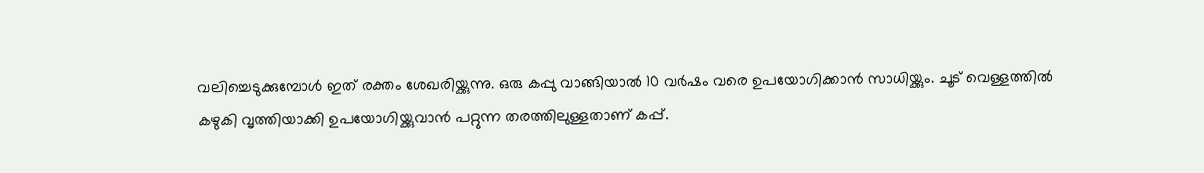വലിച്ചെടുക്കുമ്പോള്‍ ഇത് രക്തം ശേഖരിയ്ക്കുന്നു. ഒരു കപ്പു വാങ്ങിയാല്‍ 10 വര്‍ഷം വരെ ഉപയോഗിക്കാൻ സാധിയ്ക്കും. ചൂട് വെള്ളത്തിൽ കഴുകി വൃത്തിയാക്കി ഉപയോഗിയ്ക്കുവാന്‍ പറ്റുന്ന തരത്തിലുള്ളതാണ് കപ്പ്.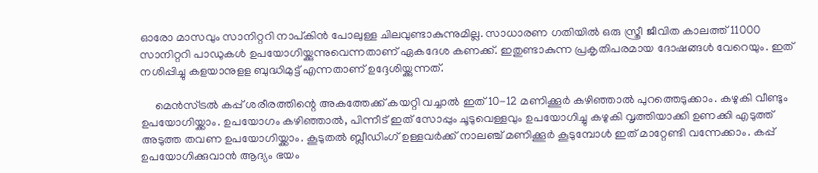ഓരോ മാസവും സാനിറ്ററി നാപ്കിന്‍ പോലുള്ള ചിലവുണ്ടാകുന്നുമില്ല. സാധാരണ ഗതിയില്‍ ഒരു സ്ത്രീ ജീവിത കാലത്ത് 11000 സാനിറ്ററി പാഡുകള്‍ ഉപയോഗിയ്ക്കുന്നുവെന്നതാണ് ഏകദേശ കണക്ക്. ഇതുണ്ടാകുന്ന പ്രകൃതിപരമായ ദോഷങ്ങള്‍ വേറെയും. ഇത് നശിപ്പിച്ചു കളയാനുളള ബുദ്ധിമുട്ട് എന്നതാണ് ഉദ്ദേശിയ്ക്കുന്നത്.

     മെന്‍സ്ട്രല്‍ കപ്പ് ശരീരത്തിന്റെ അകത്തേക്ക് കയറ്റി വച്ചാല്‍ ഇത് 10-12 മണിക്കൂര്‍ കഴിഞ്ഞാല്‍ പുറത്തെടുക്കാം. കഴുകി വീണ്ടും ഉപയോഗിയ്ക്കാം. ഉപയോഗം കഴിഞ്ഞാല്‍, പിന്നീട് ഇത് സോപ്പും ചൂടുവെള്ളവും ഉപയോഗിച്ചു കഴുകി വൃത്തിയാക്കി ഉണക്കി എടുത്ത് അടുത്ത തവണ ഉപയോഗിയ്ക്കാം. കൂടുതല്‍ ബ്ലീഡിംഗ് ഉള്ളവര്‍ക്ക് നാലഞ്ച് മണിക്കൂര്‍ കൂടുമ്പോള്‍ ഇത് മാറ്റേണ്ടി വന്നേക്കാം. കപ്പ് ഉപയോഗിക്കുവാൻ ആദ്യം ഭയം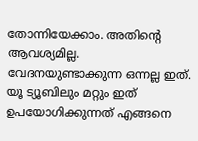തോന്നിയേക്കാം. അതിന്റെ ആവശ്യമില്ല. വേദനയുണ്ടാക്കുന്ന ഒന്നല്ല ഇത്. യൂ ട്യൂബിലും മറ്റും ഇത് ഉപയോഗിക്കുന്നത് എങ്ങനെ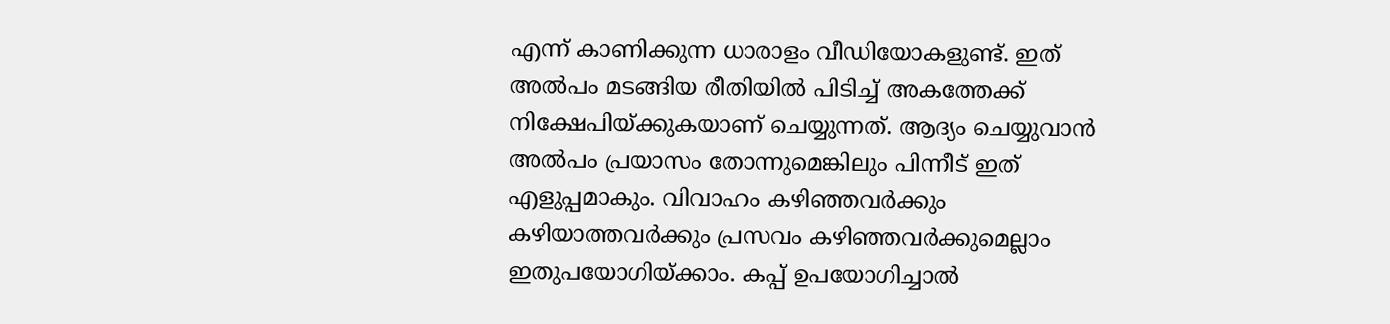എന്ന് കാണിക്കുന്ന ധാരാളം വീഡിയോകളുണ്ട്. ഇത് അല്‍പം മടങ്ങിയ രീതിയില്‍ പിടിച്ച് അകത്തേക്ക് നിക്ഷേപിയ്ക്കുകയാണ് ചെയ്യുന്നത്. ആദ്യം ചെയ്യുവാന്‍ അല്‍പം പ്രയാസം തോന്നുമെങ്കിലും പിന്നീട് ഇത് എളുപ്പമാകും. വിവാഹം കഴിഞ്ഞവര്‍ക്കും കഴിയാത്തവര്‍ക്കും പ്രസവം കഴിഞ്ഞവര്‍ക്കുമെല്ലാം ഇതുപയോഗിയ്ക്കാം. കപ്പ് ഉപയോഗിച്ചാൽ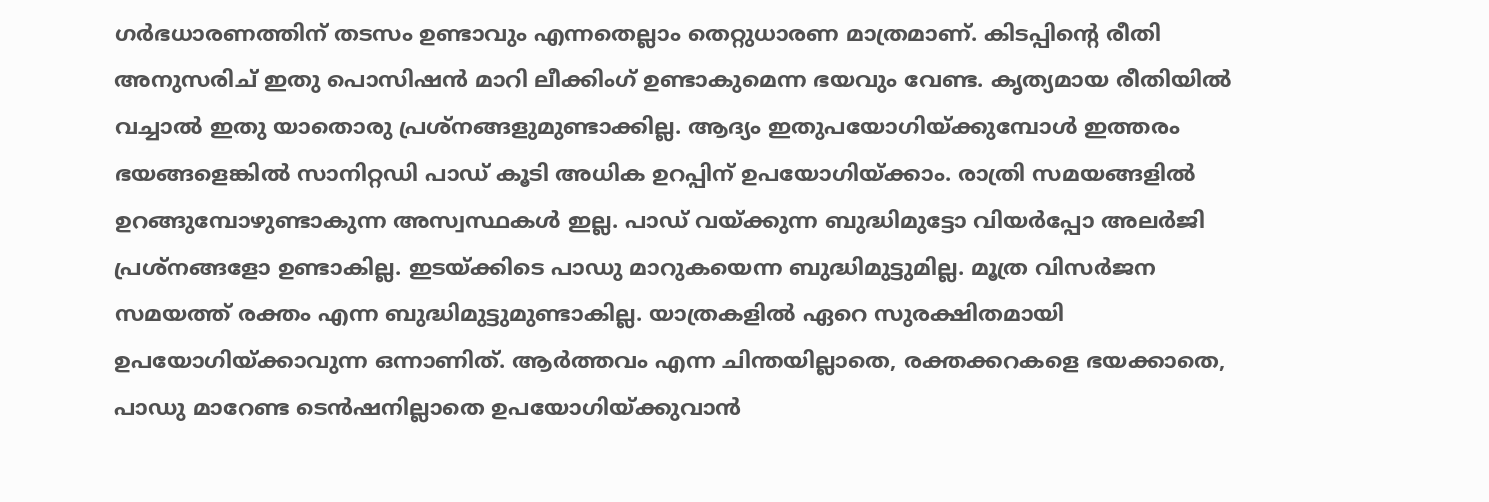ഗർഭധാരണത്തിന് തടസം ഉണ്ടാവും എന്നതെല്ലാം തെറ്റുധാരണ മാത്രമാണ്. കിടപ്പിന്റെ രീതി അനുസരിച് ഇതു പൊസിഷന്‍ മാറി ലീക്കിംഗ് ഉണ്ടാകുമെന്ന ഭയവും വേണ്ട. കൃത്യമായ രീതിയില്‍ വച്ചാല്‍ ഇതു യാതൊരു പ്രശ്‌നങ്ങളുമുണ്ടാക്കില്ല. ആദ്യം ഇതുപയോഗിയ്ക്കുമ്പോള്‍ ഇത്തരം ഭയങ്ങളെങ്കില്‍ സാനിറ്റഡി പാഡ് കൂടി അധിക ഉറപ്പിന് ഉപയോഗിയ്ക്കാം. രാത്രി സമയങ്ങളില്‍ ഉറങ്ങുമ്പോഴുണ്ടാകുന്ന അസ്വസ്ഥകള്‍ ഇല്ല. പാഡ് വയ്ക്കുന്ന ബുദ്ധിമുട്ടോ വിയര്‍പ്പോ അലര്‍ജി പ്രശ്‌നങ്ങളോ ഉണ്ടാകില്ല. ഇടയ്ക്കിടെ പാഡു മാറുകയെന്ന ബുദ്ധിമുട്ടുമില്ല. മൂത്ര വിസര്‍ജന സമയത്ത് രക്തം എന്ന ബുദ്ധിമുട്ടുമുണ്ടാകില്ല. യാത്രകളില്‍ ഏറെ സുരക്ഷിതമായി ഉപയോഗിയ്ക്കാവുന്ന ഒന്നാണിത്. ആര്‍ത്തവം എന്ന ചിന്തയില്ലാതെ, രക്തക്കറകളെ ഭയക്കാതെ, പാഡു മാറേണ്ട ടെന്‍ഷനില്ലാതെ ഉപയോഗിയ്ക്കുവാന്‍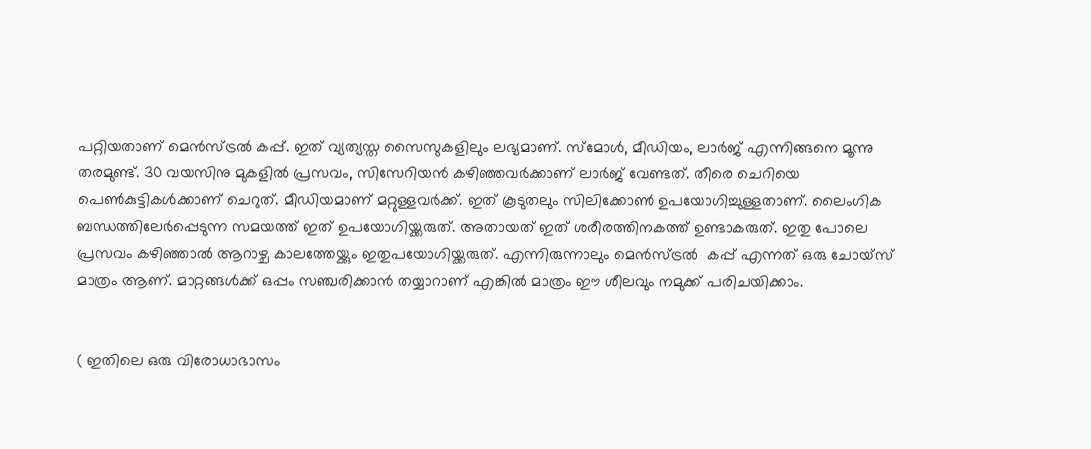പറ്റിയതാണ് മെൻസ്‌ട്രൽ കപ്പ്. ഇത് വ്യത്യസ്ത സൈസുകളിലും ലഭ്യമാണ്. സ്‌മോള്‍, മീഡിയം, ലാര്‍ജ് എന്നിങ്ങനെ മൂന്നു തരമുണ്ട്. 30 വയസിനു മുകളില്‍ പ്രസവം, സിസേറിയന്‍ കഴിഞ്ഞവര്‍ക്കാണ് ലാര്‍ജ് വേണ്ടത്. തീരെ ചെറിയെ പെണ്‍കുട്ടികള്‍ക്കാണ് ചെറുത്. മീഡിയമാണ് മറ്റുള്ളവര്‍ക്ക്. ഇത് കൂടുതലും സിലിക്കോണ്‍ ഉപയോഗിച്ചുള്ളതാണ്. ലൈംഗിക ബന്ധത്തിലേർപ്പെടുന്ന സമയത്ത് ഇത് ഉപയോഗിയ്ക്കരുത്. അതായത് ഇത് ശരീരത്തിനകത്ത് ഉണ്ടാകരുത്. ഇതു പോലെ പ്രസവം കഴിഞ്ഞാല്‍ ആറാഴ്ച കാലത്തേയ്ക്കും ഇതുപയോഗിയ്ക്കരുത്. എന്നിരുന്നാലും മെൻസ്‌ട്രൽ  കപ്പ് എന്നത് ഒരു ചോയ്സ് മാത്രം ആണ്. മാറ്റങ്ങൾക്ക് ഒപ്പം സഞ്ചരിക്കാൻ തയ്യാറാണ് എങ്കിൽ മാത്രം ഈ ശീലവും നമുക്ക് പരിചയിക്കാം.


( ഇതിലെ ഒരു വിരോധാഭാസം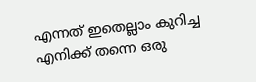എന്നത് ഇതെല്ലാം കുറിച്ച എനിക്ക് തന്നെ ഒരു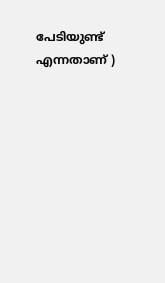പേടിയുണ്ട് എന്നതാണ് )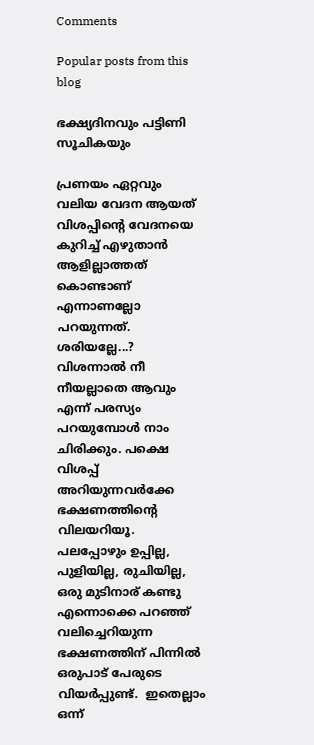Comments

Popular posts from this blog

ഭക്ഷ്യദിനവും പട്ടിണി സൂചികയും

പ്രണയം ഏറ്റവും വലിയ വേദന ആയത് വിശപ്പിന്റെ വേദനയെ കുറിച്ച് എഴുതാൻ ആളില്ലാത്തത് കൊണ്ടാണ് എന്നാണല്ലോ പറയുന്നത്. ശരിയല്ലേ...? വിശന്നാൽ നീ നീയല്ലാതെ ആവും എന്ന് പരസ്യം പറയുമ്പോൾ നാം ചിരിക്കും. പക്ഷെ വിശപ്പ് അറിയുന്നവർക്കേ ഭക്ഷണത്തിന്റെ വിലയറിയൂ. പലപ്പോഴും ഉപ്പില്ല, പുളിയില്ല, രുചിയില്ല, ഒരു മുടിനാര് കണ്ടു എന്നൊക്കെ പറഞ്ഞ് വലിച്ചെറിയുന്ന ഭക്ഷണത്തിന് പിന്നിൽ ഒരുപാട് പേരുടെ വിയർപ്പുണ്ട്‌.  ഇതെല്ലാം ഒന്ന്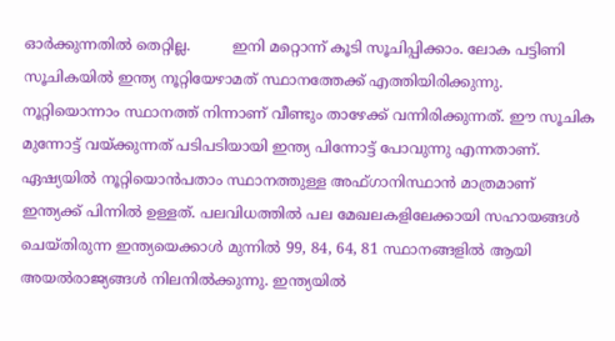ഓർക്കുന്നതിൽ തെറ്റില്ല.         ഇനി മറ്റൊന്ന് കൂടി സൂചിപ്പിക്കാം. ലോക പട്ടിണി സൂചികയിൽ ഇന്ത്യ നൂറ്റിയേഴാമത് സ്ഥാനത്തേക്ക് എത്തിയിരിക്കുന്നു. നൂറ്റിയൊന്നാം സ്ഥാനത്ത് നിന്നാണ് വീണ്ടും താഴേക്ക് വന്നിരിക്കുന്നത്. ഈ സൂചിക മുന്നോട്ട് വയ്ക്കുന്നത് പടിപടിയായി ഇന്ത്യ പിന്നോട്ട് പോവുന്നു എന്നതാണ്. ഏഷ്യയിൽ നൂറ്റിയൊൻപതാം സ്ഥാനത്തുള്ള അഫ്ഗാനിസ്ഥാൻ മാത്രമാണ് ഇന്ത്യക്ക് പിന്നിൽ ഉള്ളത്. പലവിധത്തിൽ പല മേഖലകളിലേക്കായി സഹായങ്ങൾ ചെയ്തിരുന്ന ഇന്ത്യയെക്കാൾ മുന്നിൽ 99, 84, 64, 81 സ്ഥാനങ്ങളിൽ ആയി അയൽരാജ്യങ്ങൾ നിലനിൽക്കുന്നു. ഇന്ത്യയിൽ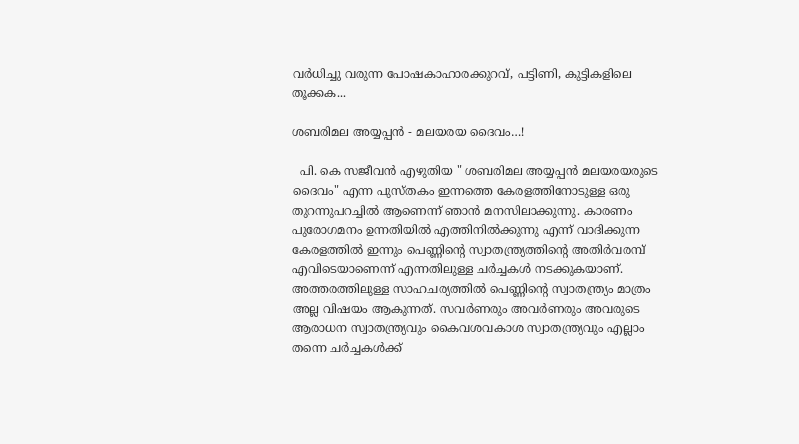വർധിച്ചു വരുന്ന പോഷകാഹാരക്കുറവ്, പട്ടിണി, കുട്ടികളിലെ തൂക്കക...

ശബരിമല അയ്യപ്പൻ - മലയരയ ദൈവം…!

  പി. കെ സജീവൻ എഴുതിയ " ശബരിമല അയ്യപ്പൻ മലയരയരുടെ ദൈവം" എന്ന പുസ്തകം ഇന്നത്തെ കേരളത്തിനോടുള്ള ഒരു തുറന്നുപറച്ചിൽ ആണെന്ന് ഞാൻ മനസിലാക്കുന്നു. കാരണം പുരോഗമനം ഉന്നതിയിൽ എത്തിനിൽക്കുന്നു എന്ന് വാദിക്കുന്ന കേരളത്തിൽ ഇന്നും പെണ്ണിന്റെ സ്വാതന്ത്ര്യത്തിന്റെ അതിർവരമ്പ് എവിടെയാണെന്ന് എന്നതിലുള്ള ചർച്ചകൾ നടക്കുകയാണ്. അത്തരത്തിലുള്ള സാഹചര്യത്തിൽ പെണ്ണിന്റെ സ്വാതന്ത്ര്യം മാത്രം അല്ല വിഷയം ആകുന്നത്. സവർണരും അവർണരും അവരുടെ ആരാധന സ്വാതന്ത്ര്യവും കൈവശവകാശ സ്വാതന്ത്ര്യവും എല്ലാം തന്നെ ചർച്ചകൾക്ക്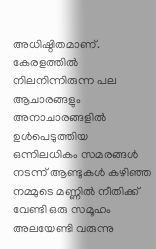അധിഷ്ഠിതമാണ്.           കേരളത്തിൽ നിലനിന്നിരുന്ന പല ആചാരങ്ങളും അനാചാരങ്ങളിൽ ഉൾപെടുത്തിയ ഒന്നിലധികം സമരങ്ങൾ നടന്ന് ആണ്ടുകൾ കഴിഞ്ഞ നമ്മുടെ മണ്ണിൽ നീതിക്ക് വേണ്ടി ഒരു സമൂഹം അലയേണ്ടി വരുന്നു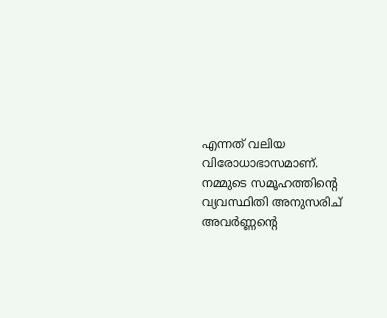എന്നത് വലിയ വിരോധാഭാസമാണ്. നമ്മുടെ സമൂഹത്തിന്റെ വ്യവസ്ഥിതി അനുസരിച് അവർണ്ണന്റെ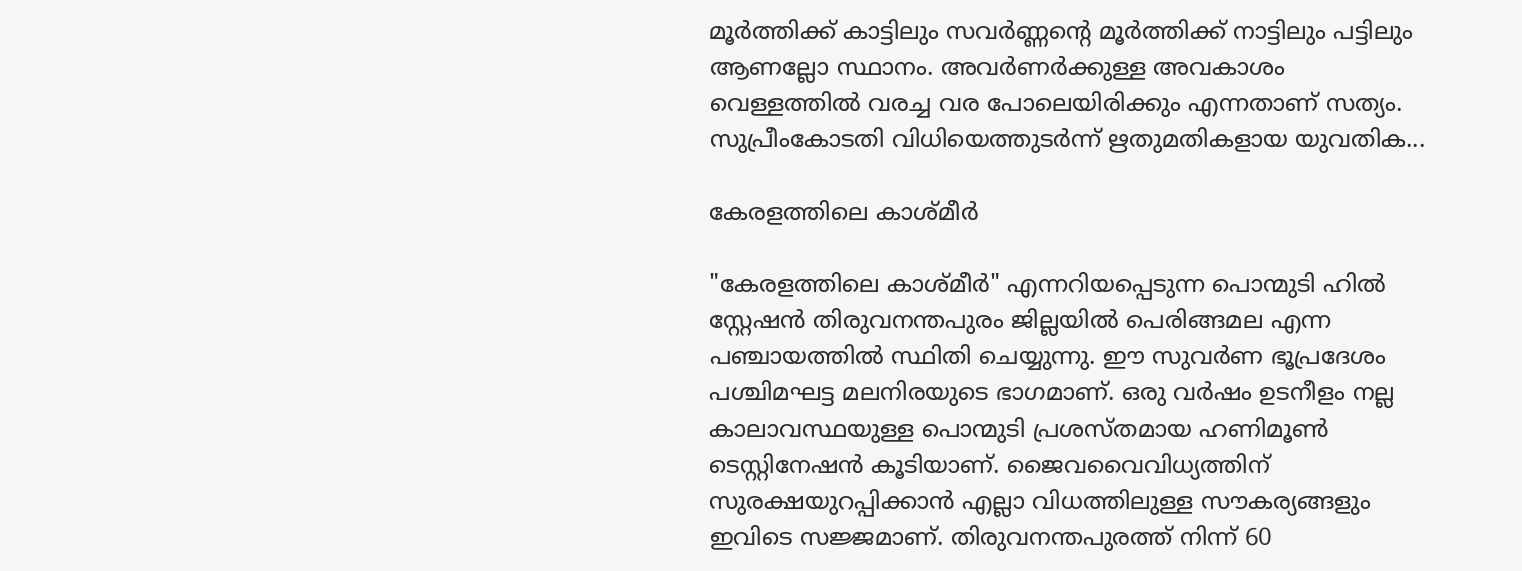മൂർത്തിക്ക് കാട്ടിലും സവർണ്ണന്റെ മൂർത്തിക്ക് നാട്ടിലും പട്ടിലും ആണല്ലോ സ്ഥാനം. അവർണർക്കുള്ള അവകാശം വെള്ളത്തിൽ വരച്ച വര പോലെയിരിക്കും എന്നതാണ് സത്യം. സുപ്രീംകോടതി വിധിയെത്തുടർന്ന് ഋതുമതികളായ യുവതിക...

കേരളത്തിലെ കാശ്മീർ

"കേരളത്തിലെ കാശ്മീർ" എന്നറിയപ്പെടുന്ന പൊന്മുടി ഹിൽ സ്റ്റേഷൻ തിരുവനന്തപുരം ജില്ലയിൽ പെരിങ്ങമല എന്ന പഞ്ചായത്തിൽ സ്ഥിതി ചെയ്യുന്നു. ഈ സുവർണ ഭൂപ്രദേശം പശ്ചിമഘട്ട മലനിരയുടെ ഭാഗമാണ്. ഒരു വർഷം ഉടനീളം നല്ല കാലാവസ്ഥയുള്ള പൊന്മുടി പ്രശസ്തമായ ഹണിമൂൺ ടെസ്റ്റിനേഷൻ കൂടിയാണ്. ജൈവവൈവിധ്യത്തിന് സുരക്ഷയുറപ്പിക്കാൻ എല്ലാ വിധത്തിലുള്ള സൗകര്യങ്ങളും ഇവിടെ സജ്ജമാണ്. തിരുവനന്തപുരത്ത് നിന്ന് 60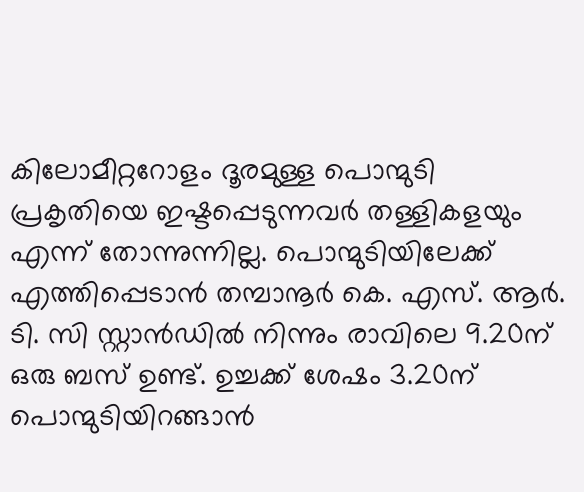കിലോമീറ്ററോളം ദൂരമുള്ള പൊന്മുടി പ്രകൃതിയെ ഇഷ്ടപ്പെടുന്നവർ തള്ളികളയും എന്ന് തോന്നുന്നില്ല. പൊന്മുടിയിലേക്ക് എത്തിപ്പെടാൻ തമ്പാനൂർ കെ. എസ്. ആർ. ടി. സി സ്റ്റാൻഡിൽ നിന്നും രാവിലെ 9.20ന് ഒരു ബസ് ഉണ്ട്‌. ഉച്ചക്ക് ശേഷം 3.20ന് പൊന്മുടിയിറങ്ങാൻ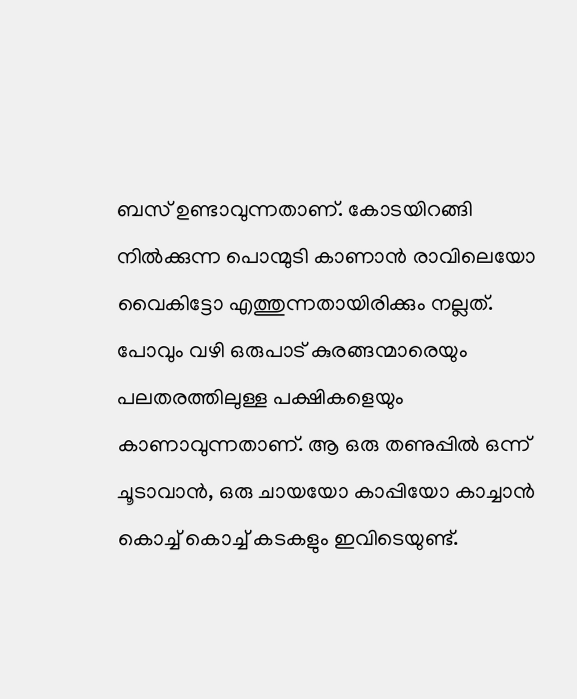ബസ് ഉണ്ടാവുന്നതാണ്. കോടയിറങ്ങി നിൽക്കുന്ന പൊന്മുടി കാണാൻ രാവിലെയോ വൈകിട്ടോ എത്തുന്നതായിരിക്കും നല്ലത്. പോവും വഴി ഒരുപാട് കുരങ്ങന്മാരെയും പലതരത്തിലുള്ള പക്ഷികളെയും കാണാവുന്നതാണ്. ആ ഒരു തണുപ്പിൽ ഒന്ന് ചൂടാവാൻ, ഒരു ചായയോ കാപ്പിയോ കാച്ചാൻ കൊച്ച് കൊച്ച് കടകളും ഇവിടെയുണ്ട്.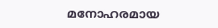മനോഹരമായ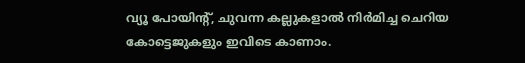വ്യൂ പോയിന്റ്, ചുവന്ന കല്ലുകളാൽ നിർമിച്ച ചെറിയ കോട്ടെജുകളും ഇവിടെ കാണാം.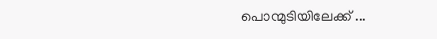പൊന്മുടിയിലേക്ക് ...